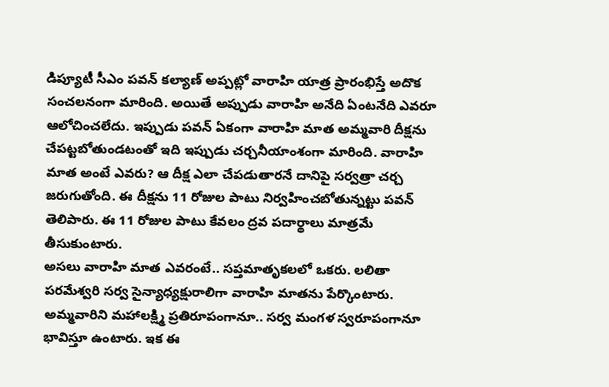డిప్యూటీ సీఎం పవన్ కల్యాణ్ అప్పట్లో వారాహి యాత్ర ప్రారంభిస్తే అదొక సంచలనంగా మారింది. అయితే అప్పుడు వారాహి అనేది ఏంటనేది ఎవరూ ఆలోచించలేదు. ఇప్పుడు పవన్ ఏకంగా వారాహి మాత అమ్మవారి దీక్షను చేపట్టబోతుండటంతో ఇది ఇప్పుడు చర్చనీయాంశంగా మారింది. వారాహి మాత అంటే ఎవరు? ఆ దీక్ష ఎలా చేపడుతారనే దానిపై సర్వత్రా చర్చ జరుగుతోంది. ఈ దీక్షను 11 రోజుల పాటు నిర్వహించబోతున్నట్టు పవన్ తెలిపారు. ఈ 11 రోజుల పాటు కేవలం ద్రవ పదార్థాలు మాత్రమే తీసుకుంటారు.
అసలు వారాహి మాత ఎవరంటే.. సప్తమాతృకలలో ఒకరు. లలితా పరమేశ్వరి సర్వ సైన్యాధ్యక్షురాలిగా వారాహి మాతను పేర్కొంటారు. అమ్మవారిని మహాలక్ష్మి ప్రతిరూపంగానూ.. సర్వ మంగళ స్వరూపంగానూ భావిస్తూ ఉంటారు. ఇక ఈ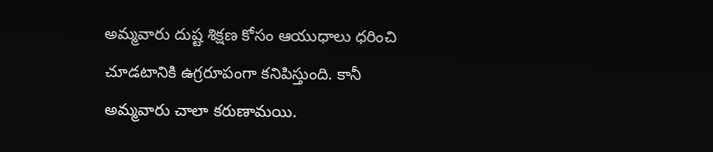అమ్మవారు దుష్ట శిక్షణ కోసం ఆయుధాలు ధరించి చూడటానికి ఉగ్రరూపంగా కనిపిస్తుంది. కానీ అమ్మవారు చాలా కరుణామయి.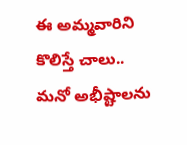ఈ అమ్మవారిని కొలిస్తే చాలు.. మనో అభీష్టాలను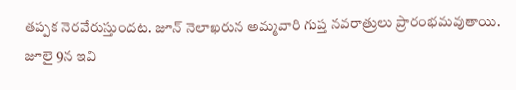తప్పక నెరవేరుస్తుందట. జూన్ నెలాఖరున అమ్మవారి గుప్త నవరాత్రులు ప్రారంభమవుతాయి. జూలై 9న ఇవి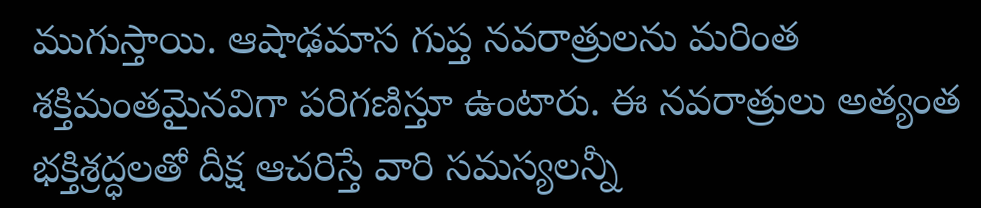ముగుస్తాయి. ఆషాఢమాస గుప్త నవరాత్రులను మరింత శక్తిమంతమైనవిగా పరిగణిస్తూ ఉంటారు. ఈ నవరాత్రులు అత్యంత భక్తిశ్రద్ధలతో దీక్ష ఆచరిస్తే వారి సమస్యలన్నీ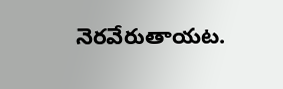నెరవేరుతాయట.